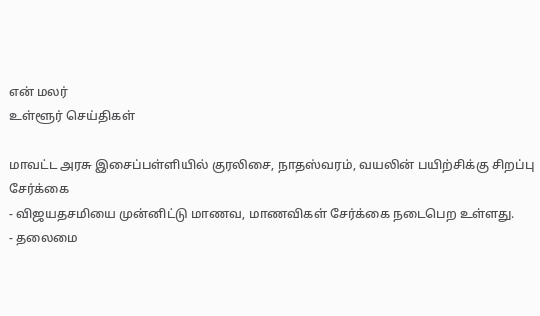என் மலர்
உள்ளூர் செய்திகள்

மாவட்ட அரசு இசைப்பள்ளியில் குரலிசை, நாதஸ்வரம், வயலின் பயிற்சிக்கு சிறப்பு சேர்க்கை
- விஜயதசமியை முன்னிட்டு மாணவ, மாணவிகள் சேர்க்கை நடைபெற உள்ளது.
- தலைமை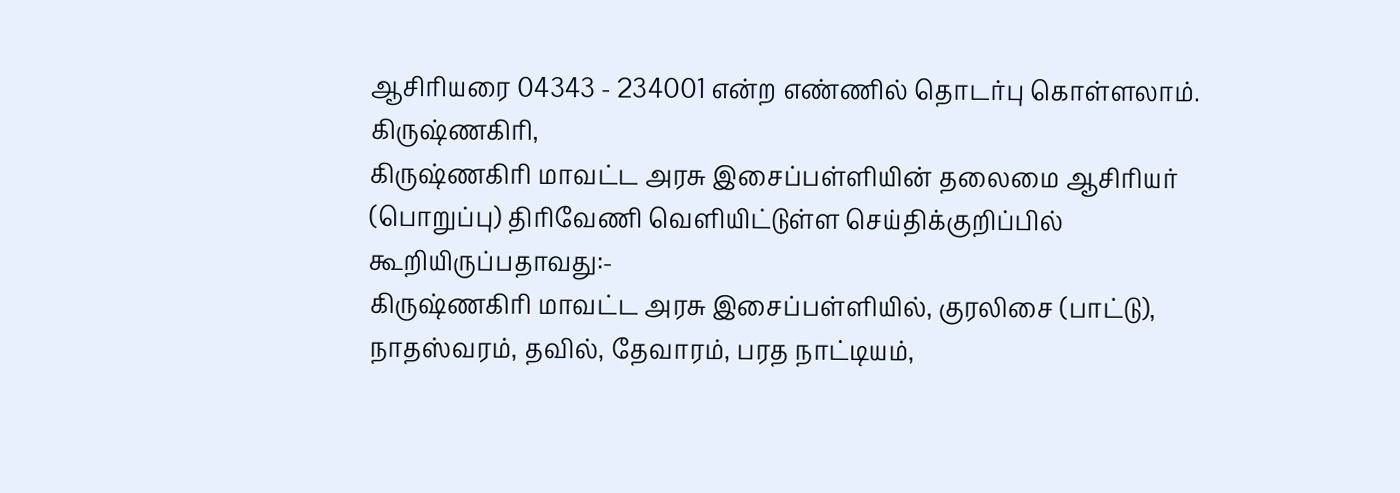ஆசிரியரை 04343 - 234001 என்ற எண்ணில் தொடர்பு கொள்ளலாம்.
கிருஷ்ணகிரி,
கிருஷ்ணகிரி மாவட்ட அரசு இசைப்பள்ளியின் தலைமை ஆசிரியர் (பொறுப்பு) திரிவேணி வெளியிட்டுள்ள செய்திக்குறிப்பில் கூறியிருப்பதாவது:-
கிருஷ்ணகிரி மாவட்ட அரசு இசைப்பள்ளியில், குரலிசை (பாட்டு), நாதஸ்வரம், தவில், தேவாரம், பரத நாட்டியம்,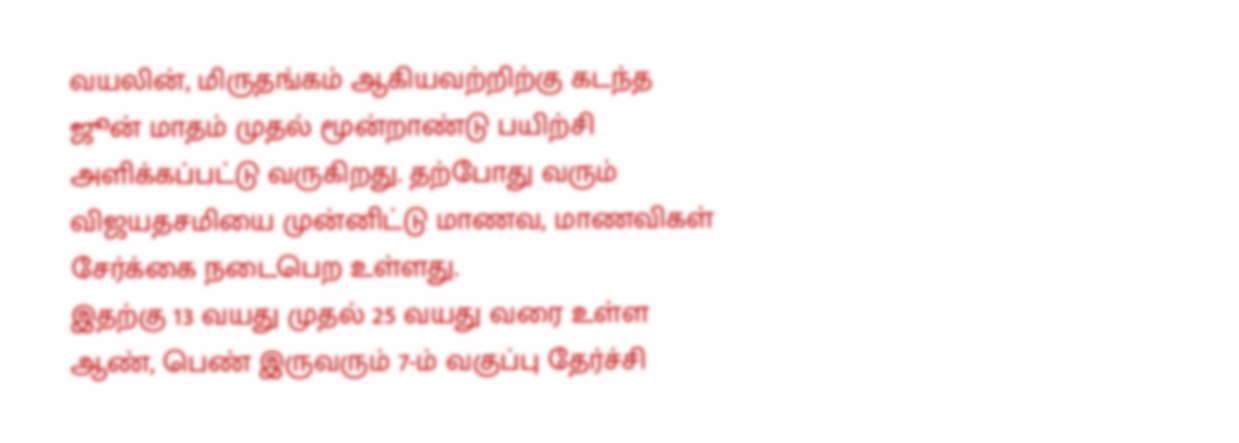வயலின், மிருதங்கம் ஆகியவற்றிற்கு கடந்த ஜூன் மாதம் முதல் மூன்றாண்டு பயிற்சி அளிக்கப்பட்டு வருகிறது. தற்போது வரும் விஜயதசமியை முன்னிட்டு மாணவ, மாணவிகள் சேர்க்கை நடைபெற உள்ளது.
இதற்கு 13 வயது முதல் 25 வயது வரை உள்ள ஆண், பெண் இருவரும் 7-ம் வகுப்பு தேர்ச்சி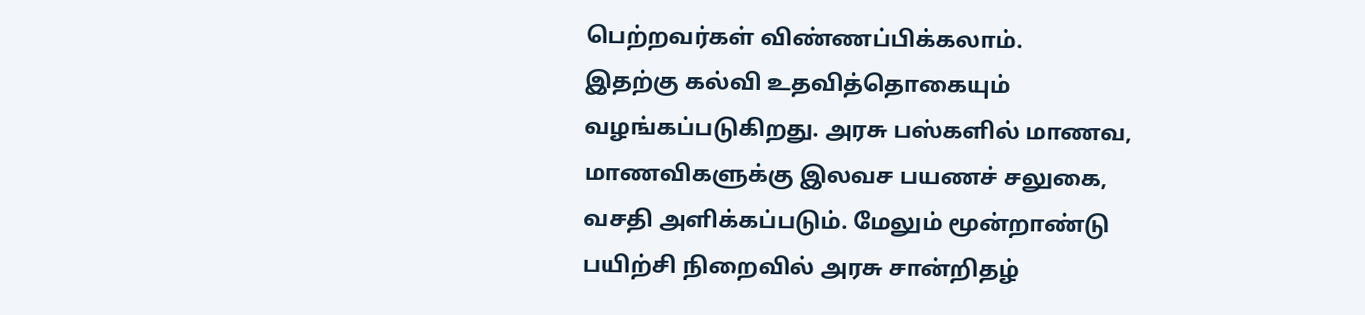பெற்றவர்கள் விண்ணப்பிக்கலாம்.
இதற்கு கல்வி உதவித்தொகையும் வழங்கப்படுகிறது. அரசு பஸ்களில் மாணவ, மாணவிகளுக்கு இலவச பயணச் சலுகை, வசதி அளிக்கப்படும். மேலும் மூன்றாண்டு பயிற்சி நிறைவில் அரசு சான்றிதழ்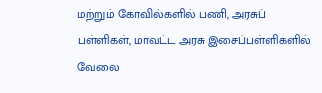மற்றும் கோவில்களில் பணி, அரசுப் பள்ளிகள், மாவட்ட அரசு இசைப்பள்ளிகளில் வேலை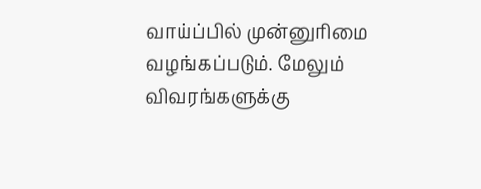வாய்ப்பில் முன்னுரிமை வழங்கப்படும். மேலும் விவரங்களுக்கு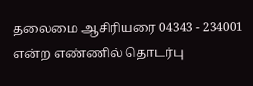தலைமை ஆசிரியரை 04343 - 234001 என்ற எண்ணில் தொடர்பு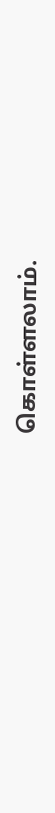கொள்ளலாம்.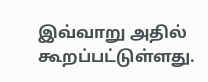இவ்வாறு அதில் கூறப்பட்டுள்ளது.